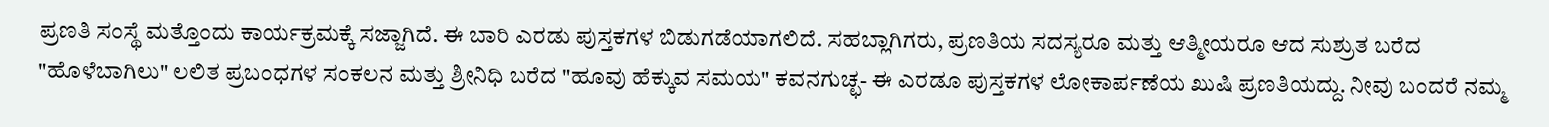ಪ್ರಣತಿ ಸಂಸ್ಥೆ ಮತ್ತೊಂದು ಕಾರ್ಯಕ್ರಮಕ್ಕೆ ಸಜ್ಜಾಗಿದೆ. ಈ ಬಾರಿ ಎರಡು ಪುಸ್ತಕಗಳ ಬಿಡುಗಡೆಯಾಗಲಿದೆ. ಸಹಬ್ಲಾಗಿಗರು, ಪ್ರಣತಿಯ ಸದಸ್ಯರೂ ಮತ್ತು ಆತ್ಮೀಯರೂ ಆದ ಸುಶ್ರುತ ಬರೆದ "ಹೊಳೆಬಾಗಿಲು" ಲಲಿತ ಪ್ರಬಂಧಗಳ ಸಂಕಲನ ಮತ್ತು ಶ್ರೀನಿಧಿ ಬರೆದ "ಹೂವು ಹೆಕ್ಕುವ ಸಮಯ" ಕವನಗುಚ್ಛ- ಈ ಎರಡೂ ಪುಸ್ತಕಗಳ ಲೋಕಾರ್ಪಣೆಯ ಖುಷಿ ಪ್ರಣತಿಯದ್ದು. ನೀವು ಬಂದರೆ ನಮ್ಮ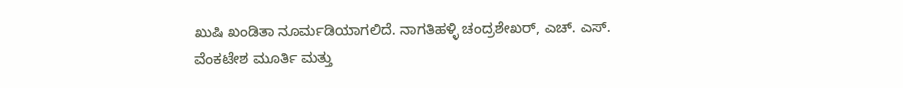ಖುಷಿ ಖಂಡಿತಾ ನೂರ್ಮಡಿಯಾಗಲಿದೆ. ನಾಗತಿಹಳ್ಳಿ ಚಂದ್ರಶೇಖರ್, ಎಚ್. ಎಸ್. ವೆಂಕಟೇಶ ಮೂರ್ತಿ ಮತ್ತು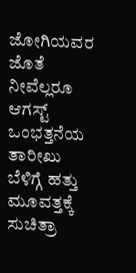ಜೋಗಿಯವರ ಜೊತೆ ನೀವೆಲ್ಲರೂ ಆಗಸ್ಟ್ ಒಂಭತ್ತನೆಯ ತಾರೀಖು ಬೆಳಿಗ್ಗೆ ಹತ್ತು ಮೂವತ್ತಕ್ಕೆ ಸುಚಿತ್ರಾ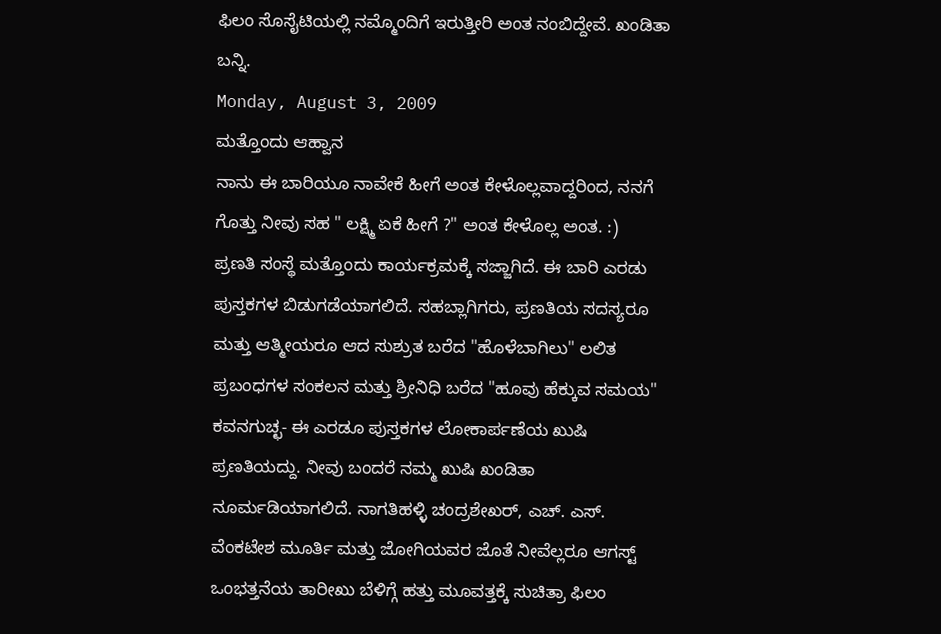ಫಿಲಂ ಸೊಸೈಟಿಯಲ್ಲಿ ನಮ್ಮೊಂದಿಗೆ ಇರುತ್ತೀರಿ ಅಂತ ನಂಬಿದ್ದೇವೆ. ಖಂಡಿತಾ ಬನ್ನಿ.
Monday, August 3, 2009
ಮತ್ತೊಂದು ಆಹ್ವಾನ
ನಾನು ಈ ಬಾರಿಯೂ ನಾವೇಕೆ ಹೀಗೆ ಅಂತ ಕೇಳೊಲ್ಲವಾದ್ದರಿಂದ, ನನಗೆ ಗೊತ್ತು ನೀವು ಸಹ " ಲಕ್ಷ್ಮಿ ಏಕೆ ಹೀಗೆ ?" ಅಂತ ಕೇಳೊಲ್ಲ ಅಂತ. :)
ಪ್ರಣತಿ ಸಂಸ್ಥೆ ಮತ್ತೊಂದು ಕಾರ್ಯಕ್ರಮಕ್ಕೆ ಸಜ್ಜಾಗಿದೆ. ಈ ಬಾರಿ ಎರಡು ಪುಸ್ತಕಗಳ ಬಿಡುಗಡೆಯಾಗಲಿದೆ. ಸಹಬ್ಲಾಗಿಗರು, ಪ್ರಣತಿಯ ಸದಸ್ಯರೂ ಮತ್ತು ಆತ್ಮೀಯರೂ ಆದ ಸುಶ್ರುತ ಬರೆದ "ಹೊಳೆಬಾಗಿಲು" ಲಲಿತ ಪ್ರಬಂಧಗಳ ಸಂಕಲನ ಮತ್ತು ಶ್ರೀನಿಧಿ ಬರೆದ "ಹೂವು ಹೆಕ್ಕುವ ಸಮಯ" ಕವನಗುಚ್ಛ- ಈ ಎರಡೂ ಪುಸ್ತಕಗಳ ಲೋಕಾರ್ಪಣೆಯ ಖುಷಿ ಪ್ರಣತಿಯದ್ದು. ನೀವು ಬಂದರೆ ನಮ್ಮ ಖುಷಿ ಖಂಡಿತಾ ನೂರ್ಮಡಿಯಾಗಲಿದೆ. ನಾಗತಿಹಳ್ಳಿ ಚಂದ್ರಶೇಖರ್, ಎಚ್. ಎಸ್. ವೆಂಕಟೇಶ ಮೂರ್ತಿ ಮತ್ತು ಜೋಗಿಯವರ ಜೊತೆ ನೀವೆಲ್ಲರೂ ಆಗಸ್ಟ್ ಒಂಭತ್ತನೆಯ ತಾರೀಖು ಬೆಳಿಗ್ಗೆ ಹತ್ತು ಮೂವತ್ತಕ್ಕೆ ಸುಚಿತ್ರಾ ಫಿಲಂ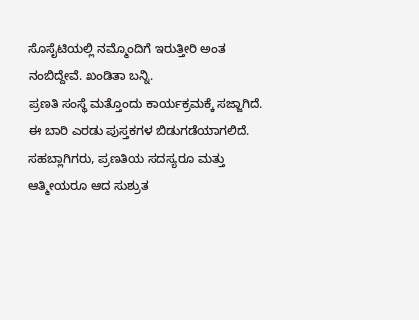ಸೊಸೈಟಿಯಲ್ಲಿ ನಮ್ಮೊಂದಿಗೆ ಇರುತ್ತೀರಿ ಅಂತ ನಂಬಿದ್ದೇವೆ. ಖಂಡಿತಾ ಬನ್ನಿ.
ಪ್ರಣತಿ ಸಂಸ್ಥೆ ಮತ್ತೊಂದು ಕಾರ್ಯಕ್ರಮಕ್ಕೆ ಸಜ್ಜಾಗಿದೆ. ಈ ಬಾರಿ ಎರಡು ಪುಸ್ತಕಗಳ ಬಿಡುಗಡೆಯಾಗಲಿದೆ. ಸಹಬ್ಲಾಗಿಗರು, ಪ್ರಣತಿಯ ಸದಸ್ಯರೂ ಮತ್ತು ಆತ್ಮೀಯರೂ ಆದ ಸುಶ್ರುತ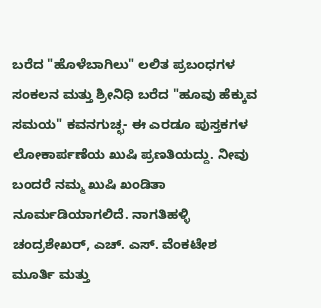ಬರೆದ "ಹೊಳೆಬಾಗಿಲು" ಲಲಿತ ಪ್ರಬಂಧಗಳ ಸಂಕಲನ ಮತ್ತು ಶ್ರೀನಿಧಿ ಬರೆದ "ಹೂವು ಹೆಕ್ಕುವ ಸಮಯ" ಕವನಗುಚ್ಛ- ಈ ಎರಡೂ ಪುಸ್ತಕಗಳ ಲೋಕಾರ್ಪಣೆಯ ಖುಷಿ ಪ್ರಣತಿಯದ್ದು. ನೀವು ಬಂದರೆ ನಮ್ಮ ಖುಷಿ ಖಂಡಿತಾ ನೂರ್ಮಡಿಯಾಗಲಿದೆ. ನಾಗತಿಹಳ್ಳಿ ಚಂದ್ರಶೇಖರ್, ಎಚ್. ಎಸ್. ವೆಂಕಟೇಶ ಮೂರ್ತಿ ಮತ್ತು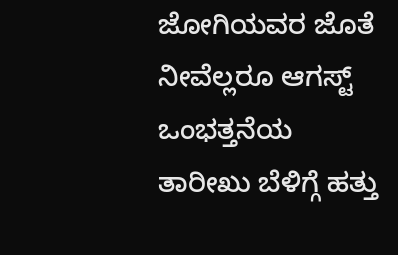ಜೋಗಿಯವರ ಜೊತೆ ನೀವೆಲ್ಲರೂ ಆಗಸ್ಟ್ ಒಂಭತ್ತನೆಯ ತಾರೀಖು ಬೆಳಿಗ್ಗೆ ಹತ್ತು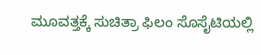ಮೂವತ್ತಕ್ಕೆ ಸುಚಿತ್ರಾ ಫಿಲಂ ಸೊಸೈಟಿಯಲ್ಲಿ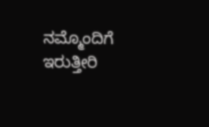ನಮ್ಮೊಂದಿಗೆ ಇರುತ್ತೀರಿ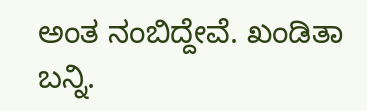ಅಂತ ನಂಬಿದ್ದೇವೆ. ಖಂಡಿತಾ ಬನ್ನಿ.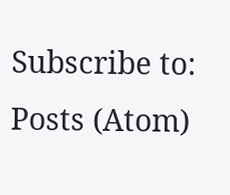Subscribe to:
Posts (Atom)